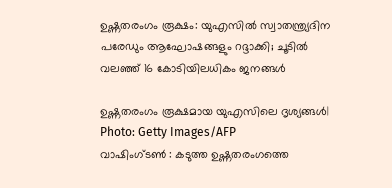ഉഷ്ണതരംഗം രൂക്ഷം: യുഎസിൽ സ്വാതന്ത്ര്യദിന പരേഡും ആഘോഷങ്ങളും റദ്ദാക്കി; ചൂടിൽ വലഞ്ഞ് 16 കോടിയിലധികം ജനങ്ങൾ

ഉഷ്ണതരംഗം രൂക്ഷമായ യുഎസിലെ ദൃശ്യങ്ങൾ| Photo: Getty Images/AFP
വാഷിംഗ്ടൺ : കടുത്ത ഉഷ്ണതരംഗത്തെ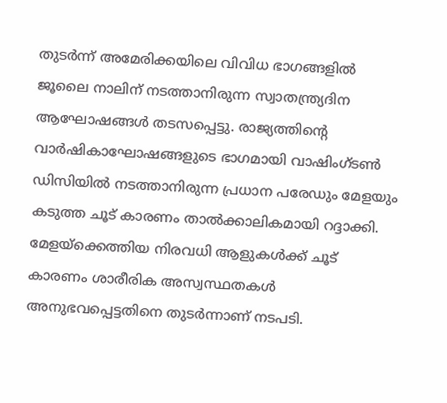തുടർന്ന് അമേരിക്കയിലെ വിവിധ ഭാഗങ്ങളിൽ ജൂലൈ നാലിന് നടത്താനിരുന്ന സ്വാതന്ത്ര്യദിന ആഘോഷങ്ങൾ തടസപ്പെട്ടു. രാജ്യത്തിന്റെ വാർഷികാഘോഷങ്ങളുടെ ഭാഗമായി വാഷിംഗ്ടൺ ഡിസിയിൽ നടത്താനിരുന്ന പ്രധാന പരേഡും മേളയും കടുത്ത ചൂട് കാരണം താൽക്കാലികമായി റദ്ദാക്കി. മേളയ്ക്കെത്തിയ നിരവധി ആളുകൾക്ക് ചൂട് കാരണം ശാരീരിക അസ്വസ്ഥതകൾ അനുഭവപ്പെട്ടതിനെ തുടർന്നാണ് നടപടി.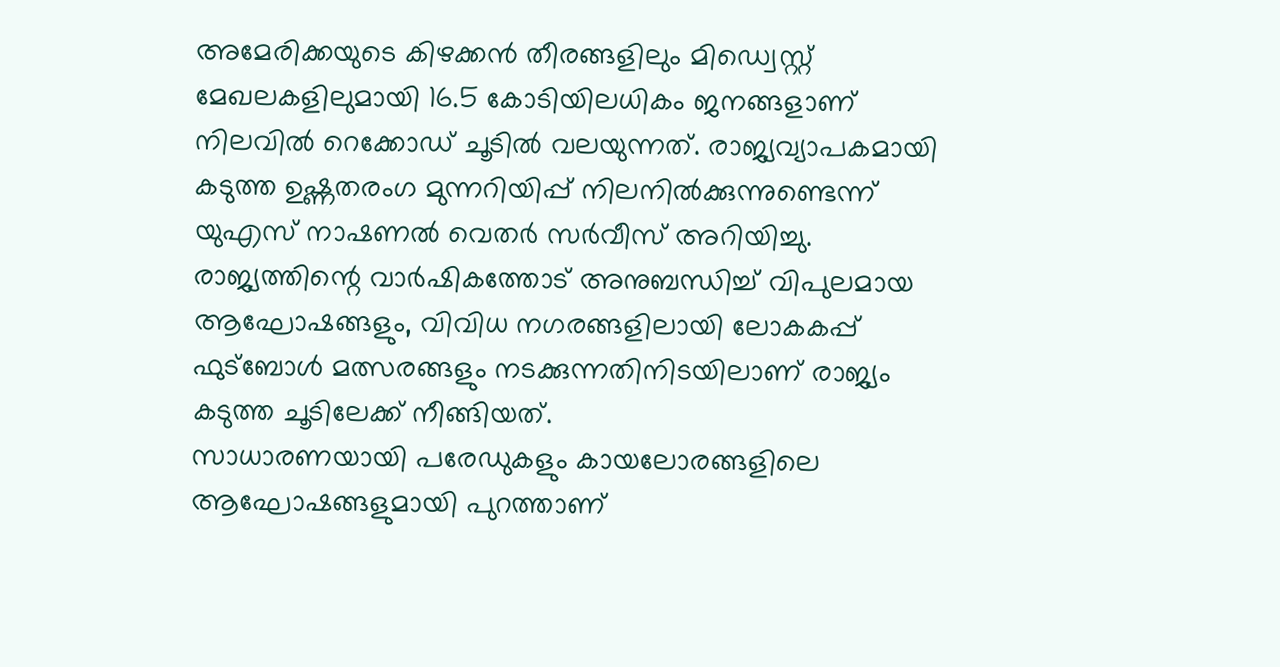അമേരിക്കയുടെ കിഴക്കൻ തീരങ്ങളിലും മിഡ്വെസ്റ്റ് മേഖലകളിലുമായി 16.5 കോടിയിലധികം ജനങ്ങളാണ് നിലവിൽ റെക്കോഡ് ചൂടിൽ വലയുന്നത്. രാജ്യവ്യാപകമായി കടുത്ത ഉഷ്ണതരംഗ മുന്നറിയിപ്പ് നിലനിൽക്കുന്നുണ്ടെന്ന് യുഎസ് നാഷണൽ വെതർ സർവീസ് അറിയിച്ചു. രാജ്യത്തിന്റെ വാർഷികത്തോട് അനുബന്ധിച്ച് വിപുലമായ ആഘോഷങ്ങളും, വിവിധ നഗരങ്ങളിലായി ലോകകപ്പ് ഫുട്ബോൾ മത്സരങ്ങളും നടക്കുന്നതിനിടയിലാണ് രാജ്യം കടുത്ത ചൂടിലേക്ക് നീങ്ങിയത്.
സാധാരണയായി പരേഡുകളും കായലോരങ്ങളിലെ ആഘോഷങ്ങളുമായി പുറത്താണ്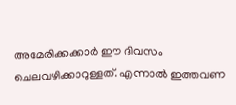അമേരിക്കക്കാർ ഈ ദിവസം ചെലവഴിക്കാറുള്ളത്. എന്നാൽ ഇത്തവണ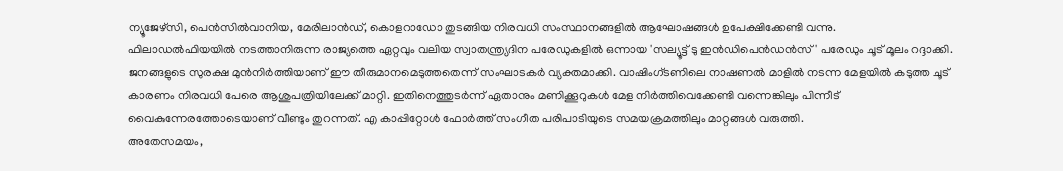ന്യൂജേഴ്സി, പെൻസിൽവാനിയ, മേരിലാൻഡ്, കൊളറാഡോ തുടങ്ങിയ നിരവധി സംസ്ഥാനങ്ങളിൽ ആഘോഷങ്ങൾ ഉപേക്ഷിക്കേണ്ടി വന്നു.
ഫിലാഡൽഫിയയിൽ നടത്താനിരുന്ന രാജ്യത്തെ ഏറ്റവും വലിയ സ്വാതന്ത്ര്യദിന പരേഡുകളിൽ ഒന്നായ 'സല്യൂട്ട് ടു ഇൻഡിപെൻഡൻസ്' പരേഡും ചൂട് മൂലം റദ്ദാക്കി. ജനങ്ങളുടെ സുരക്ഷ മുൻനിർത്തിയാണ് ഈ തീരുമാനമെടുത്തതെന്ന് സംഘാടകർ വ്യക്തമാക്കി. വാഷിംഗ്ടണിലെ നാഷണൽ മാളിൽ നടന്ന മേളയിൽ കടുത്ത ചൂട് കാരണം നിരവധി പേരെ ആശുപത്രിയിലേക്ക് മാറ്റി. ഇതിനെത്തുടർന്ന് ഏതാനും മണിക്കൂറുകൾ മേള നിർത്തിവെക്കേണ്ടി വന്നെങ്കിലും പിന്നീട് വൈകുന്നേരത്തോടെയാണ് വീണ്ടും തുറന്നത്. എ കാപ്പിറ്റോൾ ഫോർത്ത് സംഗീത പരിപാടിയുടെ സമയക്രമത്തിലും മാറ്റങ്ങൾ വരുത്തി.
അതേസമയം,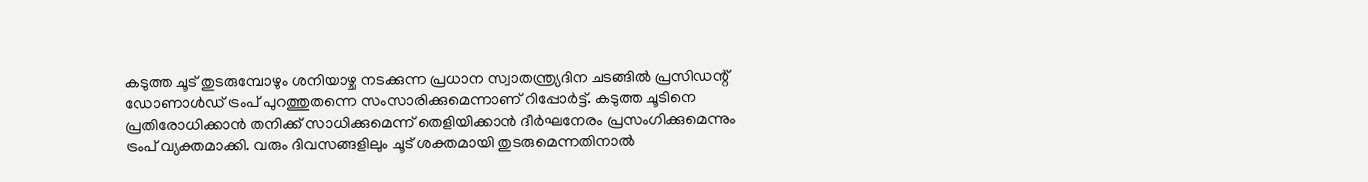കടുത്ത ചൂട് തുടരുമ്പോഴും ശനിയാഴ്ച നടക്കുന്ന പ്രധാന സ്വാതന്ത്ര്യദിന ചടങ്ങിൽ പ്രസിഡന്റ് ഡോണാൾഡ് ട്രംപ് പുറത്തുതന്നെ സംസാരിക്കുമെന്നാണ് റിപ്പോർട്ട്. കടുത്ത ചൂടിനെ പ്രതിരോധിക്കാൻ തനിക്ക് സാധിക്കുമെന്ന് തെളിയിക്കാൻ ദീർഘനേരം പ്രസംഗിക്കുമെന്നും ട്രംപ് വ്യക്തമാക്കി. വരും ദിവസങ്ങളിലും ചൂട് ശക്തമായി തുടരുമെന്നതിനാൽ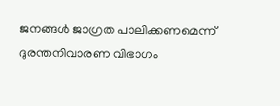ജനങ്ങൾ ജാഗ്രത പാലിക്കണമെന്ന് ദുരന്തനിവാരണ വിഭാഗം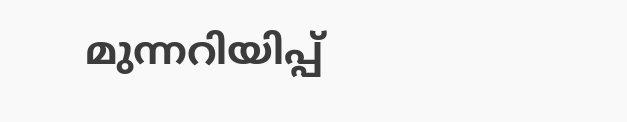മുന്നറിയിപ്പ്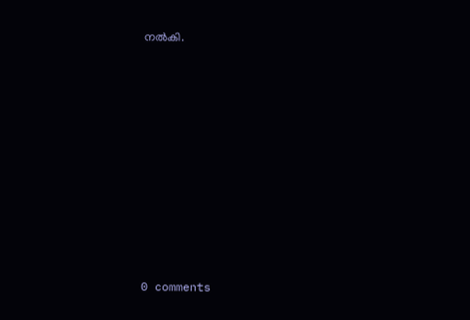നൽകി.










0 comments